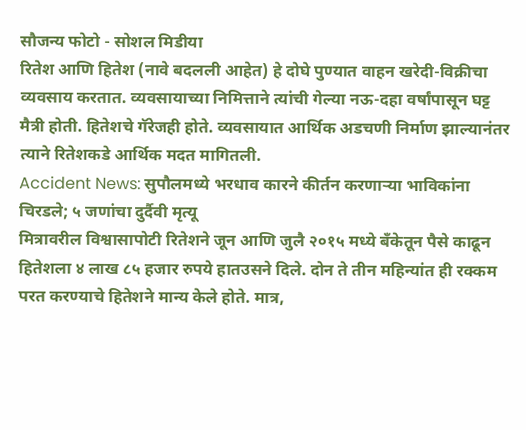सौजन्य फोटो - सोशल मिडीया
रितेश आणि हितेश (नावे बदलली आहेत) हे दोघे पुण्यात वाहन खरेदी-विक्रीचा व्यवसाय करतात. व्यवसायाच्या निमित्ताने त्यांची गेल्या नऊ-दहा वर्षांपासून घट्ट मैत्री होती. हितेशचे गॅरेजही होते. व्यवसायात आर्थिक अडचणी निर्माण झाल्यानंतर त्याने रितेशकडे आर्थिक मदत मागितली.
Accident News: सुपौलमध्ये भरधाव कारने कीर्तन करणाऱ्या भाविकांना चिरडले; ५ जणांचा दुर्दैवी मृत्यू
मित्रावरील विश्वासापोटी रितेशने जून आणि जुलै २०१५ मध्ये बँकेतून पैसे काढून हितेशला ४ लाख ८५ हजार रुपये हातउसने दिले. दोन ते तीन महिन्यांत ही रक्कम परत करण्याचे हितेशने मान्य केले होते. मात्र,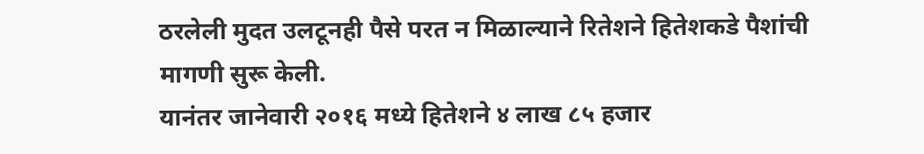ठरलेली मुदत उलटूनही पैसे परत न मिळाल्याने रितेशने हितेशकडे पैशांची मागणी सुरू केली.
यानंतर जानेवारी २०१६ मध्ये हितेशने ४ लाख ८५ हजार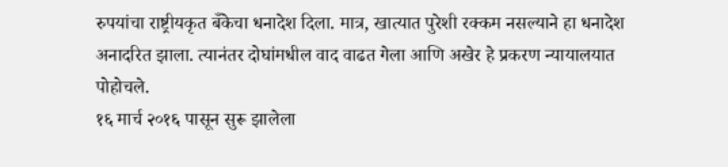रुपयांचा राष्ट्रीयकृत बँकेचा धनादेश दिला. मात्र, खात्यात पुरेशी रक्कम नसल्याने हा धनादेश अनादरित झाला. त्यानंतर दोघांमधील वाद वाढत गेला आणि अखेर हे प्रकरण न्यायालयात पोहोचले.
१६ मार्च २०१६ पासून सुरू झालेला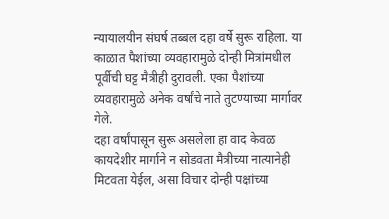न्यायालयीन संघर्ष तब्बल दहा वर्षे सुरू राहिला. या काळात पैशांच्या व्यवहारामुळे दोन्ही मित्रांमधील पूर्वीची घट्ट मैत्रीही दुरावली. एका पैशांच्या व्यवहारामुळे अनेक वर्षांचे नाते तुटण्याच्या मार्गावर गेले.
दहा वर्षांपासून सुरू असलेला हा वाद केवळ कायदेशीर मार्गाने न सोडवता मैत्रीच्या नात्यानेही मिटवता येईल, असा विचार दोन्ही पक्षांच्या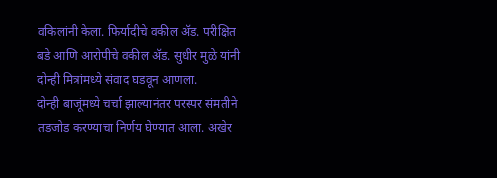वकिलांनी केला. फिर्यादीचे वकील ॲड. परीक्षित बडे आणि आरोपीचे वकील ॲड. सुधीर मुळे यांनी दोन्ही मित्रांमध्ये संवाद घडवून आणला.
दोन्ही बाजूंमध्ये चर्चा झाल्यानंतर परस्पर संमतीने तडजोड करण्याचा निर्णय घेण्यात आला. अखेर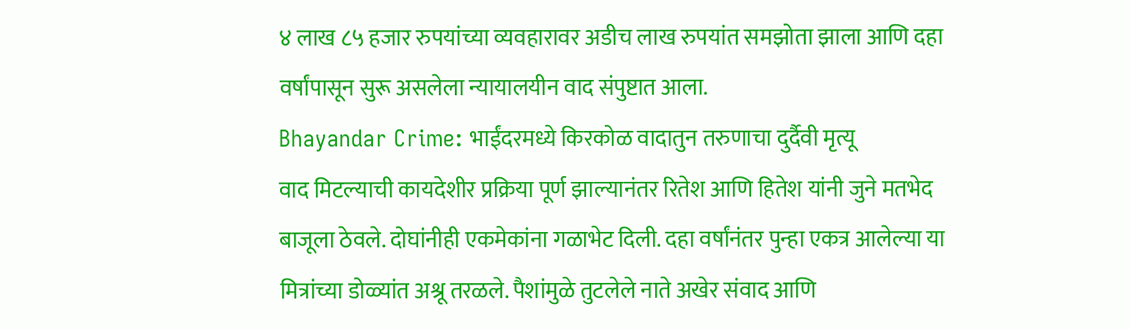४ लाख ८५ हजार रुपयांच्या व्यवहारावर अडीच लाख रुपयांत समझोता झाला आणि दहा वर्षांपासून सुरू असलेला न्यायालयीन वाद संपुष्टात आला.
Bhayandar Crime: भाईंदरमध्ये किरकोळ वादातुन तरुणाचा दुर्दैवी मृत्यू
वाद मिटल्याची कायदेशीर प्रक्रिया पूर्ण झाल्यानंतर रितेश आणि हितेश यांनी जुने मतभेद बाजूला ठेवले. दोघांनीही एकमेकांना गळाभेट दिली. दहा वर्षांनंतर पुन्हा एकत्र आलेल्या या मित्रांच्या डोळ्यांत अश्रू तरळले. पैशांमुळे तुटलेले नाते अखेर संवाद आणि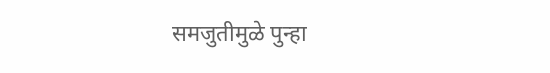समजुतीमुळे पुन्हा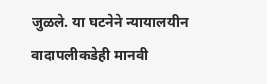जुळले. या घटनेने न्यायालयीन वादापलीकडेही मानवी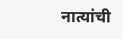नात्यांची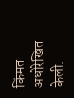किंमत अधोरेखित केली.